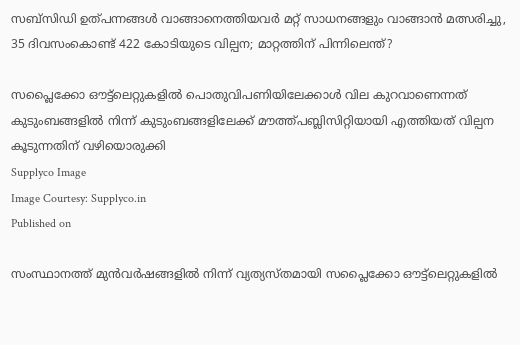സബ്‌സിഡി ഉത്പന്നങ്ങള്‍ വാങ്ങാനെത്തിയവര്‍ മറ്റ് സാധനങ്ങളും വാങ്ങാന്‍ മത്സരിച്ചു, 35 ദിവസംകൊണ്ട് 422 കോടിയുടെ വില്പന; മാറ്റത്തിന് പിന്നിലെന്ത്?

സപ്ലൈക്കോ ഔട്ട്‌ലെറ്റുകളില്‍ പൊതുവിപണിയിലേക്കാള്‍ വില കുറവാണെന്നത് കുടുംബങ്ങളില്‍ നിന്ന് കുടുംബങ്ങളിലേക്ക് മൗത്ത്പബ്ലിസിറ്റിയായി എത്തിയത് വില്പന കൂടുന്നതിന് വഴിയൊരുക്കി
Supplyco Image
Image Courtesy: Supplyco.in
Published on

സംസ്ഥാനത്ത് മുന്‍വര്‍ഷങ്ങളില്‍ നിന്ന് വ്യത്യസ്തമായി സപ്ലൈക്കോ ഔട്ട്‌ലെറ്റുകളില്‍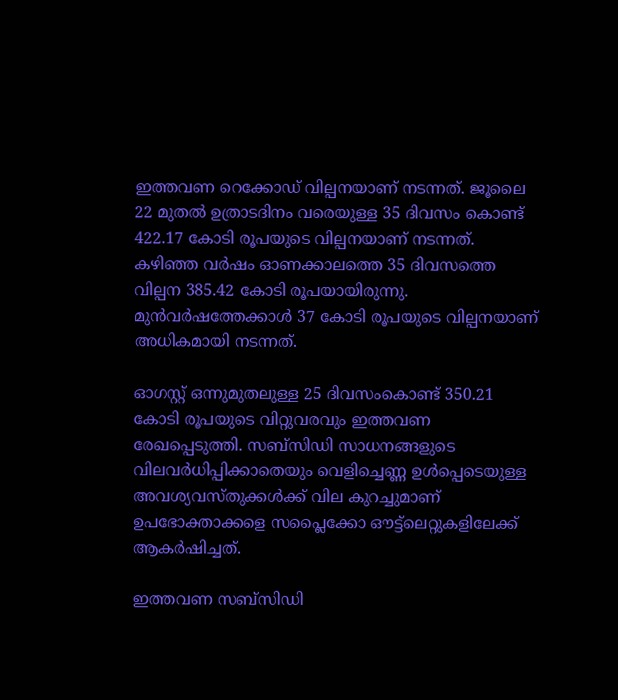ഇത്തവണ റെക്കോഡ് വില്പനയാണ് നടന്നത്. ജൂലൈ 22 മുതല്‍ ഉത്രാടദിനം വരെയുള്ള 35 ദിവസം കൊണ്ട് 422.17 കോടി രൂപയുടെ വില്പനയാണ് നടന്നത്. കഴിഞ്ഞ വര്‍ഷം ഓണക്കാലത്തെ 35 ദിവസത്തെ വില്പന 385.42 കോടി രൂപയായിരുന്നു. മുന്‍വര്‍ഷത്തേക്കാള്‍ 37 കോടി രൂപയുടെ വില്പനയാണ് അധികമായി നടന്നത്.

ഓഗസ്റ്റ് ഒന്നുമുതലുള്ള 25 ദിവസംകൊണ്ട് 350.21 കോടി രൂപയുടെ വിറ്റുവരവും ഇത്തവണ രേഖപ്പെടുത്തി. സബ്‌സിഡി സാധനങ്ങളുടെ വിലവര്‍ധിപ്പിക്കാതെയും വെളിച്ചെണ്ണ ഉള്‍പ്പെടെയുള്ള അവശ്യവസ്തുക്കള്‍ക്ക് വില കുറച്ചുമാണ് ഉപഭോക്താക്കളെ സപ്ലൈക്കോ ഔട്ട്‌ലെറ്റുകളിലേക്ക് ആകര്‍ഷിച്ചത്.

ഇത്തവണ സബ്‌സിഡി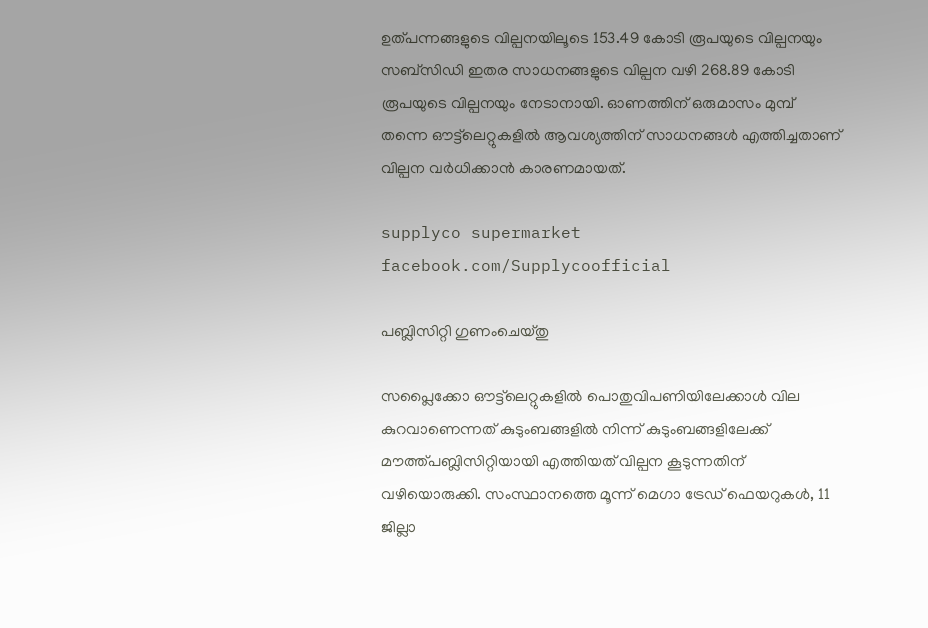ഉത്പന്നങ്ങളുടെ വില്പനയിലൂടെ 153.49 കോടി രൂപയുടെ വില്പനയും സബ്‌സിഡി ഇതര സാധനങ്ങളുടെ വില്പന വഴി 268.89 കോടി രൂപയുടെ വില്പനയും നേടാനായി. ഓണത്തിന് ഒരുമാസം മുമ്പ് തന്നെ ഔട്ട്‌ലെറ്റുകളില്‍ ആവശ്യത്തിന് സാധനങ്ങള്‍ എത്തിച്ചതാണ് വില്പന വര്‍ധിക്കാന്‍ കാരണമായത്.

supplyco supermarket
facebook.com/Supplycoofficial

പബ്ലിസിറ്റി ഗുണംചെയ്തു

സപ്ലൈക്കോ ഔട്ട്‌ലെറ്റുകളില്‍ പൊതുവിപണിയിലേക്കാള്‍ വില കുറവാണെന്നത് കുടുംബങ്ങളില്‍ നിന്ന് കുടുംബങ്ങളിലേക്ക് മൗത്ത്പബ്ലിസിറ്റിയായി എത്തിയത് വില്പന കൂടുന്നതിന് വഴിയൊരുക്കി. സംസ്ഥാനത്തെ മൂന്ന് മെഗാ ട്രേഡ് ഫെയറുകള്‍, 11 ജില്ലാ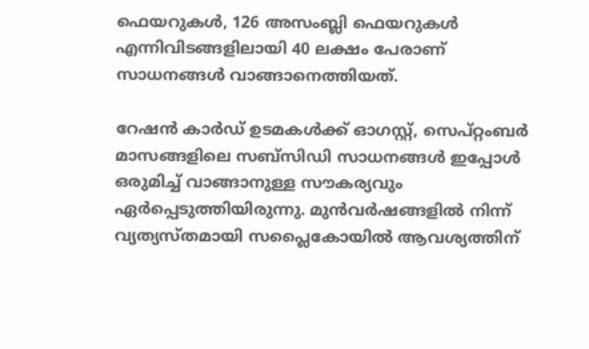ഫെയറുകള്‍, 126 അസംബ്ലി ഫെയറുകള്‍ എന്നിവിടങ്ങളിലായി 40 ലക്ഷം പേരാണ് സാധനങ്ങള്‍ വാങ്ങാനെത്തിയത്.

റേഷന്‍ കാര്‍ഡ് ഉടമകള്‍ക്ക് ഓഗസ്റ്റ്, സെപ്റ്റംബര്‍ മാസങ്ങളിലെ സബ്സിഡി സാധനങ്ങള്‍ ഇപ്പോള്‍ ഒരുമിച്ച് വാങ്ങാനുള്ള സൗകര്യവും ഏര്‍പ്പെടുത്തിയിരുന്നു. മുന്‍വര്‍ഷങ്ങളില്‍ നിന്ന് വ്യത്യസ്തമായി സപ്ലൈകോയില്‍ ആവശ്യത്തിന്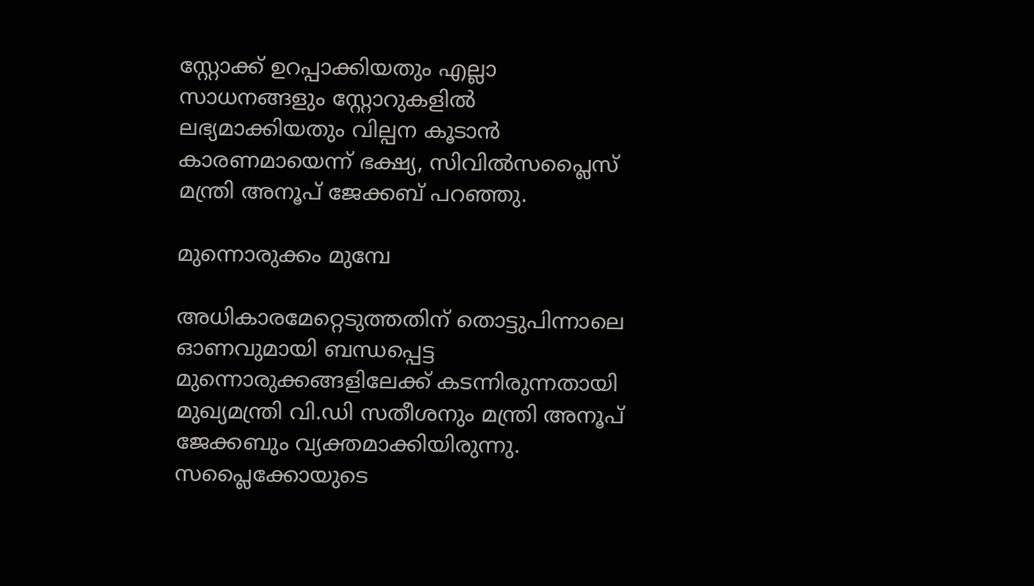സ്റ്റോക്ക് ഉറപ്പാക്കിയതും എല്ലാ സാധനങ്ങളും സ്റ്റോറുകളില്‍ ലഭ്യമാക്കിയതും വില്പന കൂടാന്‍ കാരണമായെന്ന് ഭക്ഷ്യ, സിവില്‍സപ്ലൈസ് മന്ത്രി അനൂപ് ജേക്കബ് പറഞ്ഞു.

മുന്നൊരുക്കം മുമ്പേ

അധികാരമേറ്റെടുത്തതിന് തൊട്ടുപിന്നാലെ ഓണവുമായി ബന്ധപ്പെട്ട മുന്നൊരുക്കങ്ങളിലേക്ക് കടന്നിരുന്നതായി മുഖ്യമന്ത്രി വി.ഡി സതീശനും മന്ത്രി അനൂപ് ജേക്കബും വ്യക്തമാക്കിയിരുന്നു. സപ്ലൈക്കോയുടെ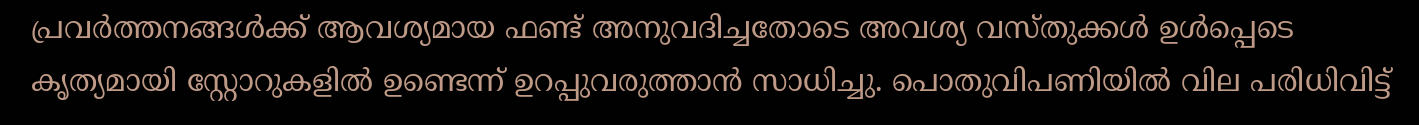പ്രവര്‍ത്തനങ്ങള്‍ക്ക് ആവശ്യമായ ഫണ്ട് അനുവദിച്ചതോടെ അവശ്യ വസ്തുക്കള്‍ ഉള്‍പ്പെടെ കൃത്യമായി സ്റ്റോറുകളില്‍ ഉണ്ടെന്ന് ഉറപ്പുവരുത്താന്‍ സാധിച്ചു. പൊതുവിപണിയില്‍ വില പരിധിവിട്ട്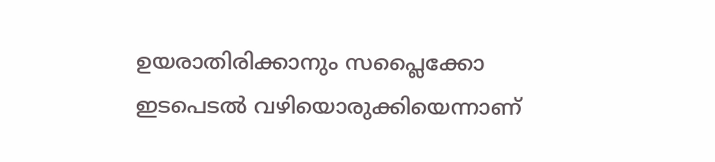ഉയരാതിരിക്കാനും സപ്ലൈക്കോ ഇടപെടല്‍ വഴിയൊരുക്കിയെന്നാണ്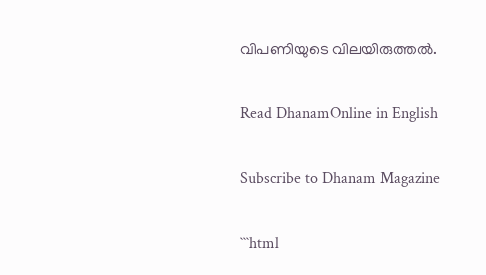വിപണിയുടെ വിലയിരുത്തല്‍.

Read DhanamOnline in English

Subscribe to Dhanam Magazine

```html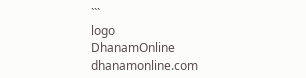```
logo
DhanamOnline
dhanamonline.com